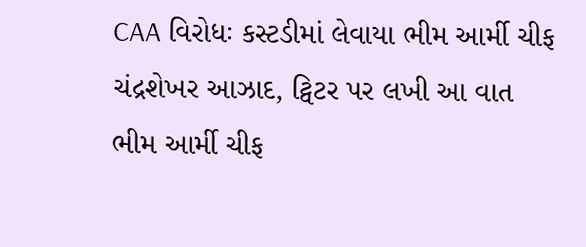CAA વિરોધઃ કસ્ટડીમાં લેવાયા ભીમ આર્મી ચીફ ચંદ્રશેખર આઝાદ, ટ્વિટર પર લખી આ વાત
ભીમ આર્મી ચીફ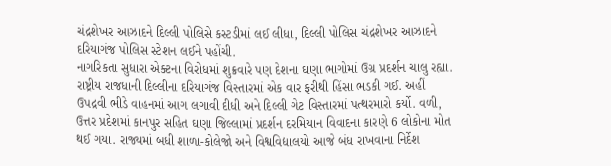ચંદ્રશેખર આઝાદને દિલ્લી પોલિસે કસ્ટડીમાં લઈ લીધા, દિલ્લી પોલિસ ચંદ્રશેખર આઝાદને દરિયાગંજ પોલિસ સ્ટેશન લઈને પહોંચી.
નાગરિકતા સુધારા એક્ટના વિરોધમાં શુક્રવારે પણ દેશના ઘણા ભાગોમાં ઉગ્ર પ્રદર્શન ચાલુ રહ્યા. રાષ્ટ્રીય રાજધાની દિલ્લીના દરિયાગંજ વિસ્તારમાં એક વાર ફરીથી હિંસા ભડકી ગઈ. અહીં ઉપદ્રવી ભીડે વાહનમાં આગ લગાવી દીધી અને દિલ્લી ગેટ વિસ્તારમાં પત્થરમારો કર્યો. વળી, ઉત્તર પ્રદેશમાં કાનપુર સહિત ઘણા જિલ્લામાં પ્રદર્શન દરમિયાન વિવાદના કારણે 6 લોકોના મોત થઈ ગયા. રાજ્યમાં બધી શાળા-કોલેજો અને વિશ્વવિદ્યાલયો આજે બંધ રાખવાના નિર્દેશ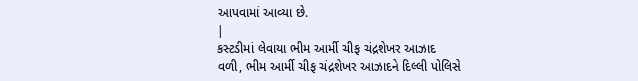આપવામાં આવ્યા છે.
|
કસ્ટડીમાં લેવાયા ભીમ આર્મી ચીફ ચંદ્રશેખર આઝાદ
વળી, ભીમ આર્મી ચીફ ચંદ્રશેખર આઝાદને દિલ્લી પોલિસે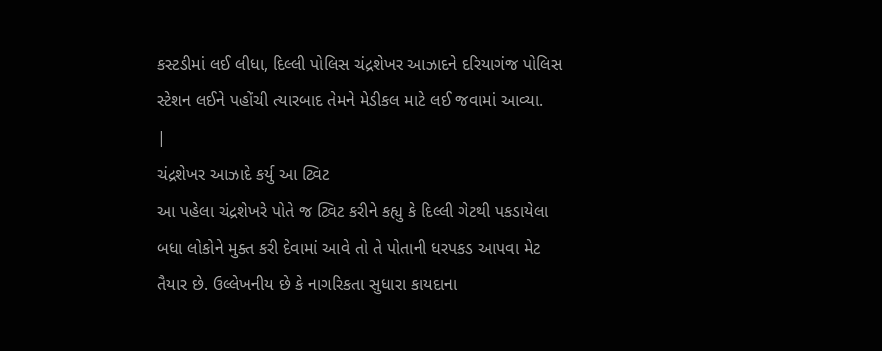કસ્ટડીમાં લઈ લીધા, દિલ્લી પોલિસ ચંદ્રશેખર આઝાદને દરિયાગંજ પોલિસ સ્ટેશન લઈને પહોંચી ત્યારબાદ તેમને મેડીકલ માટે લઈ જવામાં આવ્યા.
|
ચંદ્રશેખર આઝાદે કર્યુ આ ટ્વિટ
આ પહેલા ચંદ્રશેખરે પોતે જ ટ્વિટ કરીને કહ્યુ કે દિલ્લી ગેટથી પકડાયેલા બધા લોકોને મુક્ત કરી દેવામાં આવે તો તે પોતાની ધરપકડ આપવા મેટ તૈયાર છે. ઉલ્લેખનીય છે કે નાગરિકતા સુધારા કાયદાના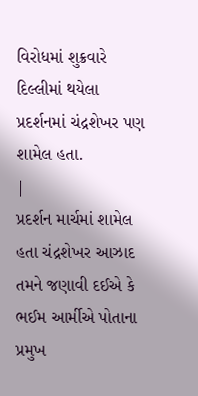વિરોધમાં શુક્રવારે દિલ્લીમાં થયેલા પ્રદર્શનમાં ચંદ્રશેખર પણ શામેલ હતા.
|
પ્રદર્શન માર્ચમાં શામેલ હતા ચંદ્રશેખર આઝાદ
તમને જણાવી દઈએ કે ભઈમ આર્મીએ પોતાના પ્રમુખ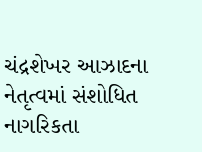ચંદ્રશેખર આઝાદના નેતૃત્વમાં સંશોધિત નાગરિકતા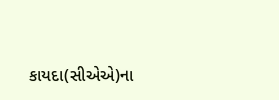કાયદા(સીએએ)ના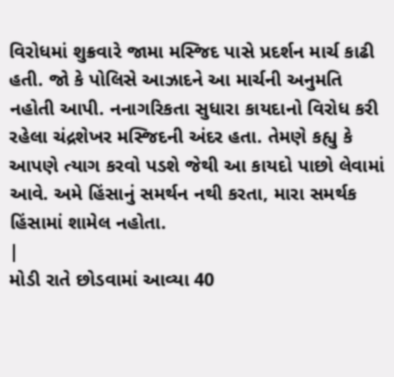વિરોધમાં શુક્રવારે જામા મસ્જિદ પાસે પ્રદર્શન માર્ચ કાઢી હતી. જો કે પોલિસે આઝાદને આ માર્ચની અનુમતિ નહોતી આપી. નનાગરિકતા સુધારા કાયદાનો વિરોધ કરી રહેલા ચંદ્રશેખર મસ્જિદની અંદર હતા. તેમણે કહ્યુ કે આપણે ત્યાગ કરવો પડશે જેથી આ કાયદો પાછો લેવામાં આવે. અમે હિંસાનું સમર્થન નથી કરતા, મારા સમર્થક હિંસામાં શામેલ નહોતા.
|
મોડી રાતે છોડવામાં આવ્યા 40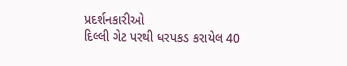પ્રદર્શનકારીઓ
દિલ્લી ગેટ પરથી ધરપકડ કરાયેલ 40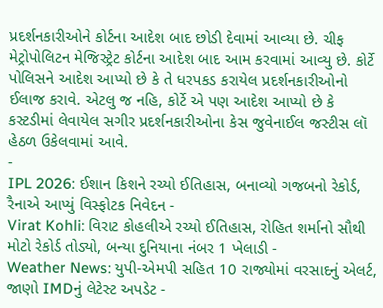પ્રદર્શનકારીઓને કોર્ટના આદેશ બાદ છોડી દેવામાં આવ્યા છે. ચીફ મેટ્રોપોલિટન મેજિસ્ટ્રેટ કોર્ટના આદેશ બાદ આમ કરવામાં આવ્યુ છે. કોર્ટે પોલિસને આદેશ આપ્યો છે કે તે ધરપકડ કરાયેલ પ્રદર્શનકારીઓનો ઈલાજ કરાવે. એટલુ જ નહિ, કોર્ટે એ પણ આદેશ આપ્યો છે કે કસ્ટડીમાં લેવાયેલ સગીર પ્રદર્શનકારીઓના કેસ જુવેનાઈલ જસ્ટીસ લૉ હેઠળ ઉકેલવામાં આવે.
-
IPL 2026: ઈશાન કિશને રચ્યો ઈતિહાસ, બનાવ્યો ગજબનો રેકોર્ડ, રૈનાએ આપ્યું વિસ્ફોટક નિવેદન -
Virat Kohli: વિરાટ કોહલીએ રચ્યો ઈતિહાસ, રોહિત શર્માનો સૌથી મોટો રેકોર્ડ તોડ્યો, બન્યા દુનિયાના નંબર 1 ખેલાડી -
Weather News: યુપી-એમપી સહિત 10 રાજ્યોમાં વરસાદનું એલર્ટ, જાણો IMDનું લેટેસ્ટ અપડેટ -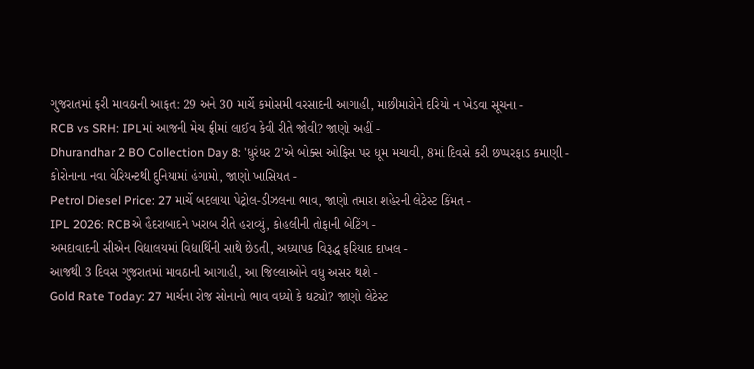ગુજરાતમાં ફરી માવઠાની આફત: 29 અને 30 માર્ચે કમોસમી વરસાદની આગાહી, માછીમારોને દરિયો ન ખેડવા સૂચના -
RCB vs SRH: IPLમાં આજની મેચ ફ્રીમાં લાઈવ કેવી રીતે જોવી? જાણો અહીં -
Dhurandhar 2 BO Collection Day 8: 'ધુરંધર 2'એ બોક્સ ઓફિસ પર ધૂમ મચાવી, 8માં દિવસે કરી છપ્પરફાડ કમાણી -
કોરોનાના નવા વેરિયન્ટથી દુનિયામાં હંગામો, જાણો ખાસિયત -
Petrol Diesel Price: 27 માર્ચે બદલાયા પેટ્રોલ-ડીઝલના ભાવ, જાણો તમારા શહેરની લેટેસ્ટ કિંમત -
IPL 2026: RCBએ હૈદરાબાદને ખરાબ રીતે હરાવ્યું, કોહલીની તોફાની બેટિંગ -
અમદાવાદની સીએન વિદ્યાલયમાં વિદ્યાર્થિની સાથે છેડતી, અધ્યાપક વિરૂદ્ધ ફરિયાદ દાખલ -
આજથી 3 દિવસ ગુજરાતમાં માવઠાની આગાહી, આ જિલ્લાઓને વધુ અસર થશે -
Gold Rate Today: 27 માર્ચના રોજ સોનાનો ભાવ વધ્યો કે ઘટ્યો? જાણો લેટેસ્ટ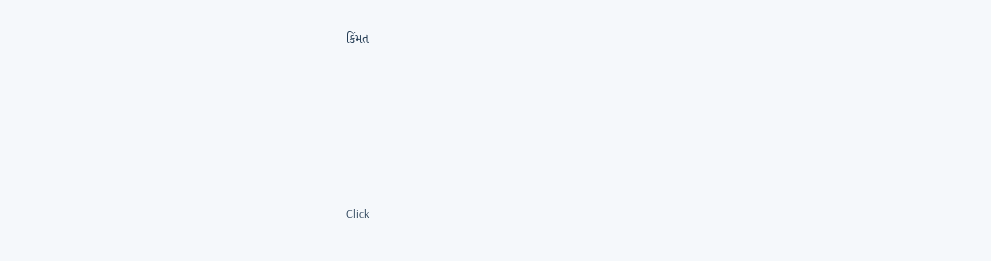કિંમત









Click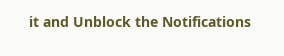it and Unblock the Notifications